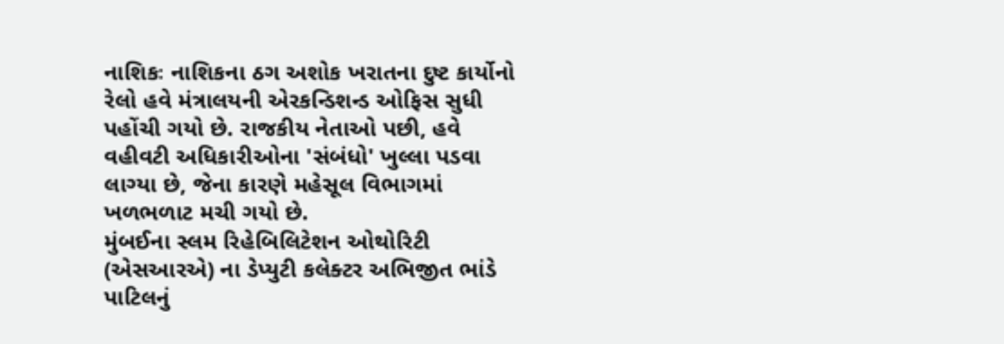નાશિકઃ નાશિકના ઠગ અશોક ખરાતના દુષ્ટ કાર્યોનો રેલો હવે મંત્રાલયની એરકન્ડિશન્ડ ઓફિસ સુધી પહોંચી ગયો છે. રાજકીય નેતાઓ પછી, હવે વહીવટી અધિકારીઓના 'સંબંધો' ખુલ્લા પડવા લાગ્યા છે, જેના કારણે મહેસૂલ વિભાગમાં ખળભળાટ મચી ગયો છે.
મુંબઈના સ્લમ રિહેબિલિટેશન ઓથોરિટી (એસઆરએ) ના ડેપ્યુટી કલેક્ટર અભિજીત ભાંડે પાટિલનું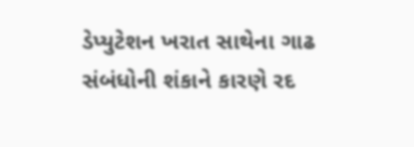ડેપ્યુટેશન ખરાત સાથેના ગાઢ સંબંધોની શંકાને કારણે રદ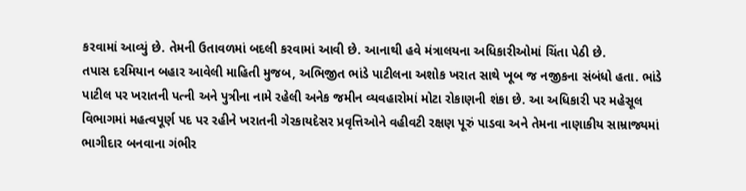કરવામાં આવ્યું છે. તેમની ઉતાવળમાં બદલી કરવામાં આવી છે. આનાથી હવે મંત્રાલયના અધિકારીઓમાં ચિંતા પેઠી છે.
તપાસ દરમિયાન બહાર આવેલી માહિતી મુજબ, અભિજીત ભાંડે પાટીલના અશોક ખરાત સાથે ખૂબ જ નજીકના સંબંધો હતા. ભાંડે પાટીલ પર ખરાતની પત્ની અને પુત્રીના નામે રહેલી અનેક જમીન વ્યવહારોમાં મોટા રોકાણની શંકા છે. આ અધિકારી પર મહેસૂલ વિભાગમાં મહત્વપૂર્ણ પદ પર રહીને ખરાતની ગેરકાયદેસર પ્રવૃત્તિઓને વહીવટી રક્ષણ પૂરું પાડવા અને તેમના નાણાકીય સામ્રાજ્યમાં ભાગીદાર બનવાના ગંભીર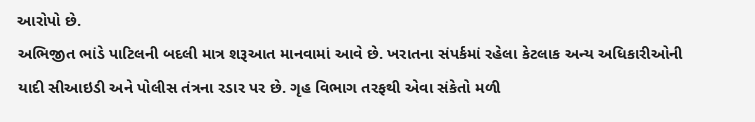આરોપો છે.
અભિજીત ભાંડે પાટિલની બદલી માત્ર શરૂઆત માનવામાં આવે છે. ખરાતના સંપર્કમાં રહેલા કેટલાક અન્ય અધિકારીઓની યાદી સીઆઇડી અને પોલીસ તંત્રના રડાર પર છે. ગૃહ વિભાગ તરફથી એવા સંકેતો મળી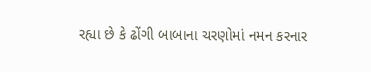રહ્યા છે કે ઢોંગી બાબાના ચરણોમાં નમન કરનાર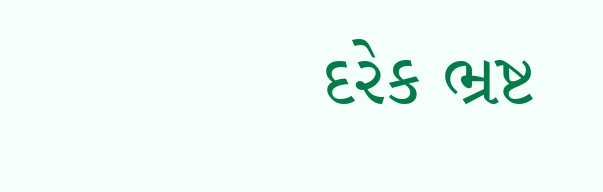દરેક ભ્રષ્ટ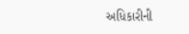અધિકારીની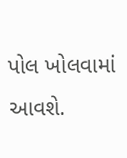પોલ ખોલવામાં આવશે.